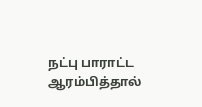நட்பு பாராட்ட ஆரம்பித்தால்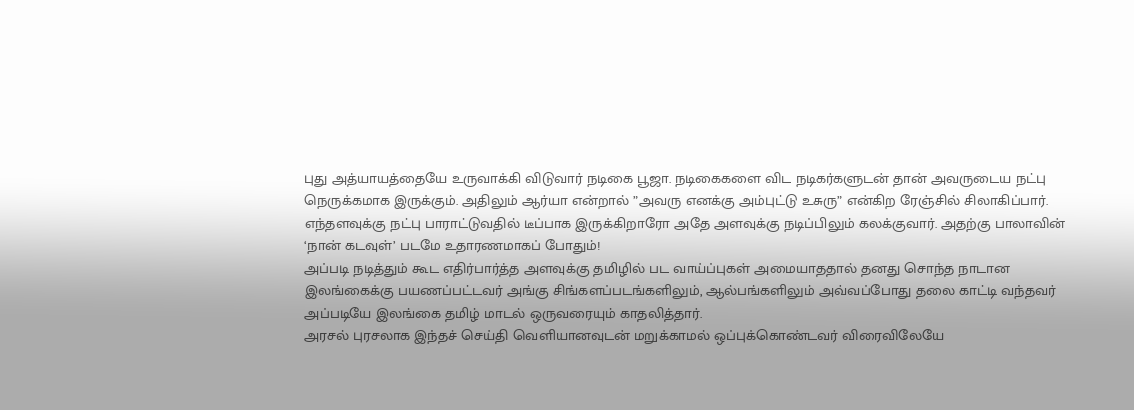புது அத்யாயத்தையே உருவாக்கி விடுவார் நடிகை பூஜா. நடிகைகளை விட நடிகர்களுடன் தான் அவருடைய நட்பு நெருக்கமாக இருக்கும். அதிலும் ஆர்யா என்றால் ”அவரு எனக்கு அம்புட்டு உசுரு” என்கிற ரேஞ்சில் சிலாகிப்பார்.
எந்தளவுக்கு நட்பு பாராட்டுவதில் டீப்பாக இருக்கிறாரோ அதே அளவுக்கு நடிப்பிலும் கலக்குவார். அதற்கு பாலாவின் ‘நான் கடவுள்’ படமே உதாரணமாகப் போதும்!
அப்படி நடித்தும் கூட எதிர்பார்த்த அளவுக்கு தமிழில் பட வாய்ப்புகள் அமையாததால் தனது சொந்த நாடான இலங்கைக்கு பயணப்பட்டவர் அங்கு சிங்களப்படங்களிலும், ஆல்பங்களிலும் அவ்வப்போது தலை காட்டி வந்தவர் அப்படியே இலங்கை தமிழ் மாடல் ஒருவரையும் காதலித்தார்.
அரசல் புரசலாக இந்தச் செய்தி வெளியானவுடன் மறுக்காமல் ஒப்புக்கொண்டவர் விரைவிலேயே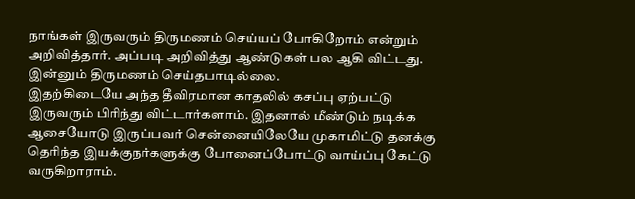நாங்கள் இருவரும் திருமணம் செய்யப் போகிறோம் என்றும் அறிவித்தார். அப்படி அறிவித்து ஆண்டுகள் பல ஆகி விட்டது. இன்னும் திருமணம் செய்தபாடில்லை.
இதற்கிடையே அந்த தீவிரமான காதலில் கசப்பு ஏற்பட்டு இருவரும் பிரிந்து விட்டார்களாம். இதனால் மீண்டும் நடிக்க ஆசையோடு இருப்பவர் சென்னையிலேயே முகாமிட்டு தனக்கு தெரிந்த இயக்குநர்களுக்கு போனைப்போட்டு வாய்ப்பு கேட்டு வருகிறாராம்.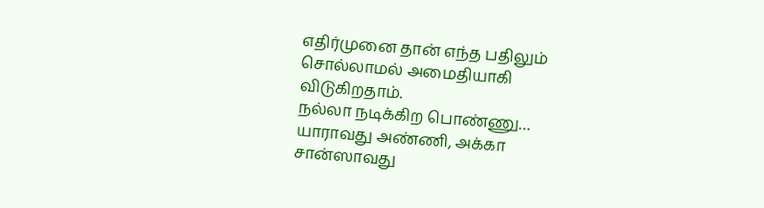எதிர்முனை தான் எந்த பதிலும் சொல்லாமல் அமைதியாகி விடுகிறதாம்.
நல்லா நடிக்கிற பொண்ணு… யாராவது அண்ணி, அக்கா சான்ஸாவது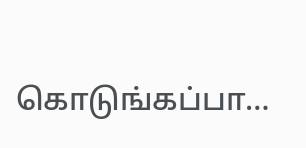கொடுங்கப்பா…